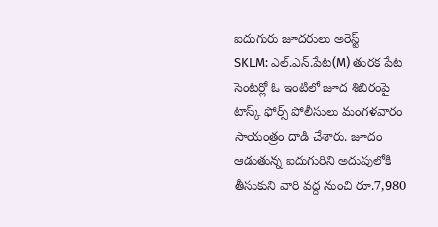ఐదుగురు జూదరులు అరెస్ట్
SKLM: ఎల్.ఎన్.పేట(M) తురక పేట సెంటర్లో ఓ ఇంటిలో జూద శిబిరంపై టాస్క్ ఫోర్స్ పోలీసులు మంగళవారం సాయంత్రం దాడి చేశారు. జూదం ఆడుతున్న ఐదుగురిని అదుపులోకి తీసుకుని వారి వద్ద నుంచి రూ.7,980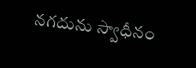నగదును స్వాధీనం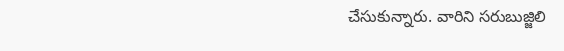చేసుకున్నారు. వారిని సరుబుజ్జిలి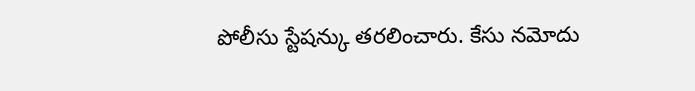పోలీసు స్టేషన్కు తరలించారు. కేసు నమోదు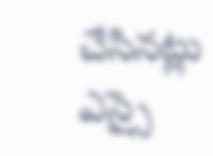చేసినట్లు ఎస్సై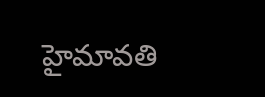హైమావతి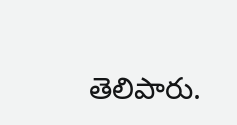తెలిపారు.